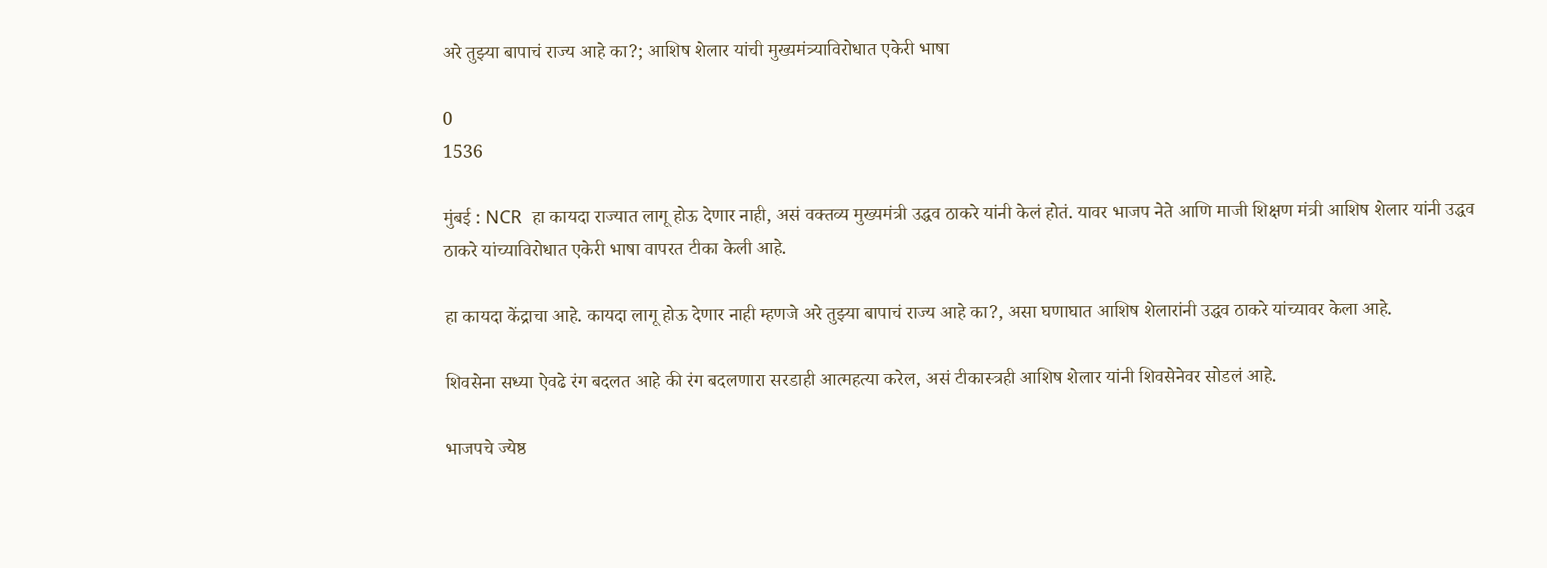अरे तुझ्या बापाचं राज्य आहे का?; आशिष शेलार यांची मुख्यमंत्र्याविरोधात एकेरी भाषा

0
1536

मुंबई : NCR  हा कायदा राज्यात लागू होऊ देणार नाही, असं वक्तव्य मुख्यमंत्री उद्धव ठाकरे यांनी केलं होतं. यावर भाजप नेते आणि माजी शिक्षण मंत्री आशिष शेलार यांनी उद्धव ठाकरे यांच्याविरोधात एकेरी भाषा वापरत टीका केली आहे.

हा कायदा केंद्राचा आहे. कायदा लागू होऊ देणार नाही म्हणजे अरे तुझ्या बापाचं राज्य आहे का?, असा घणाघात आशिष शेलारांनी उद्धव ठाकरे यांच्यावर केला आहे.

शिवसेना सध्या ऐवढे रंग बदलत आहे की रंग बदलणारा सरडाही आत्महत्या करेल, असं टीकास्त्रही आशिष शेलार यांनी शिवसेनेवर सोडलं आहे.

भाजपचे ज्येष्ठ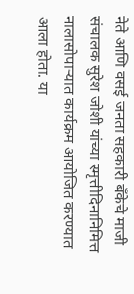नेते आणि वसई जनता सहकारी बँकेचे माजी संचालक सुरेश जोशी यांच्या स्मृत्तीदिनानिमित्त नालासोपाऱ्यात कार्यक्रम आयोजित करण्यात आला होता. या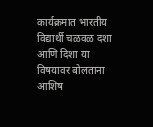कार्यक्रमात भारतीय विद्यार्थी चळवळ दशा आणि दिशा या विषयावर बोलताना आशिष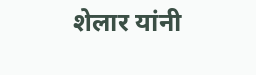शेलार यांनी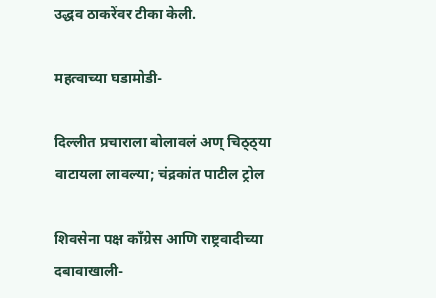उद्धव ठाकरेंवर टीका केली.

महत्वाच्या घडामोडी-

दिल्लीत प्रचाराला बोलावलं अण् चिठ्ठ्या वाटायला लावल्या; चंद्रकांत पाटील ट्रोल

शिवसेना पक्ष काँग्रेस आणि राष्ट्रवादीच्या दबावाखाली-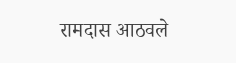रामदास आठवले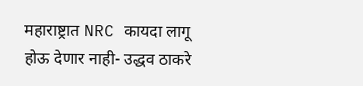महाराष्ट्रात NRC कायदा लागू होऊ देणार नाही- उद्धव ठाकरे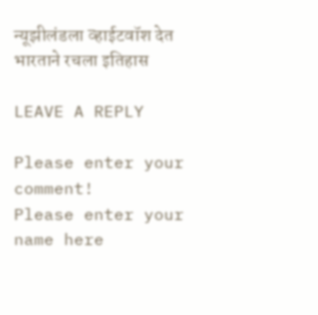न्यूझीलंडला व्हाईटवॉश देत भारताने रचला इतिहास

LEAVE A REPLY

Please enter your comment!
Please enter your name here